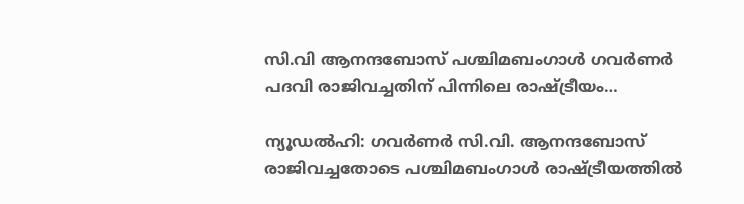സി.വി ആനന്ദബോസ് പശ്ചിമബംഗാൾ ഗവർണർ പദവി രാജിവച്ചതിന് പിന്നിലെ രാഷ്ട്രീയം…

ന്യൂഡൽഹി: ഗവർണർ സി.വി. ആനന്ദബോസ് രാജിവച്ചതോടെ പശ്ചിമബംഗാൾ രാഷ്ട്രീയത്തിൽ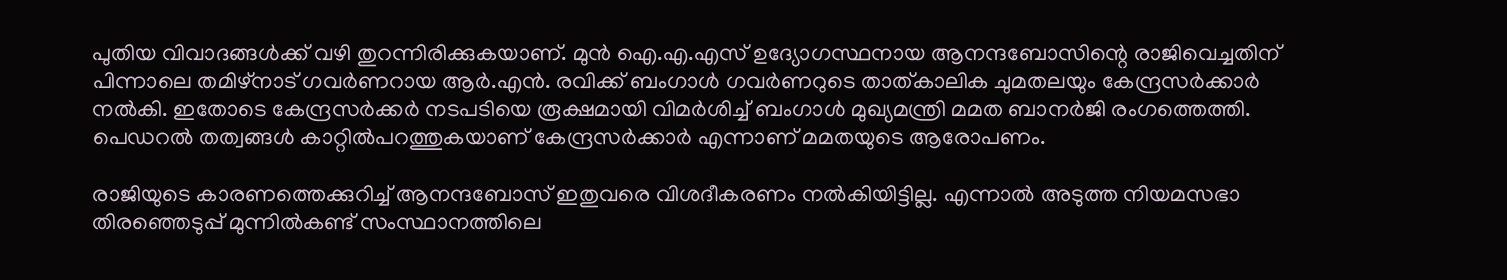പുതിയ വിവാദങ്ങൾക്ക് വഴി തുറന്നിരിക്കുകയാണ്. മുൻ ഐ.എ.എസ് ഉദ്യോഗസ്ഥനായ ആനന്ദബോസിന്റെ രാജിവെച്ചതിന് പിന്നാലെ തമിഴ്നാട് ഗവർണറായ ആർ.എൻ. രവിക്ക് ബംഗാൾ ഗവർണറുടെ താത്കാലിക ചുമതലയും കേന്ദ്രസർക്കാർ നൽകി. ഇതോടെ കേന്ദ്രസർക്കർ നടപടിയെ രൂക്ഷമായി വിമർശിച്ച് ബംഗാൾ മുഖ്യമന്ത്രി മമത ബാനർജി രംഗത്തെത്തി. പെഡറൽ തത്വങ്ങൾ കാറ്റിൽപറത്തുകയാണ് കേന്ദ്രസർക്കാർ എന്നാണ് മമതയുടെ ആരോപണം.

രാജിയുടെ കാരണത്തെക്കുറിച്ച് ആനന്ദബോസ് ഇതുവരെ വിശദീകരണം നൽകിയിട്ടില്ല. എന്നാൽ അടുത്ത നിയമസഭാ തിരഞ്ഞെടുപ്പ് മുന്നിൽകണ്ട് സംസ്ഥാനത്തിലെ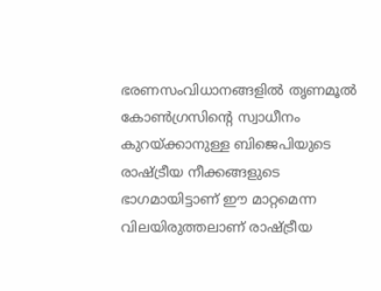ഭരണസംവിധാനങ്ങളിൽ തൃണമൂൽ കോൺഗ്രസിന്റെ സ്വാധീനം കുറയ്ക്കാനുള്ള ബിജെപിയുടെ രാഷ്ട്രീയ നീക്കങ്ങളുടെ ഭാഗമായിട്ടാണ് ഈ മാറ്റമെന്ന വിലയിരുത്തലാണ് രാഷ്ട്രീയ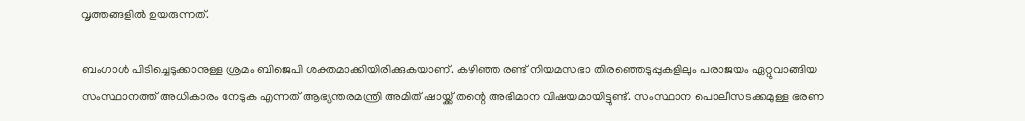വൃത്തങ്ങളിൽ ഉയരുന്നത്.

ബംഗാൾ പിടിച്ചെടുക്കാനുള്ള ശ്രമം ബിജെപി ശക്തമാക്കിയിരിക്കുകയാണ്. കഴിഞ്ഞ രണ്ട് നിയമസഭാ തിരഞ്ഞെടുപ്പുകളിലും പരാജയം ഏറ്റുവാങ്ങിയ സംസ്ഥാനത്ത് അധികാരം നേടുക എന്നത് ആഭ്യന്തരമന്ത്രി അമിത് ഷായ്ക്ക് തന്റെ അഭിമാന വിഷയമായിട്ടുണ്ട്. സംസ്ഥാന പൊലീസടക്കമുള്ള ഭരണ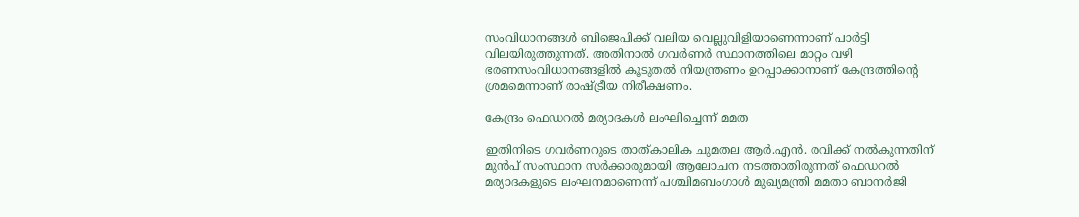സംവിധാനങ്ങൾ ബിജെപിക്ക് വലിയ വെല്ലുവിളിയാണെന്നാണ് പാർട്ടി വിലയിരുത്തുന്നത്. അതിനാൽ ഗവർണർ സ്ഥാനത്തിലെ മാറ്റം വഴി ഭരണസംവിധാനങ്ങളിൽ കൂടുതൽ നിയന്ത്രണം ഉറപ്പാക്കാനാണ് കേന്ദ്രത്തിന്റെ ശ്രമമെന്നാണ് രാഷ്ട്രീയ നിരീക്ഷണം.

കേന്ദ്രം ഫെഡറൽ മര്യാദകൾ ലംഘിച്ചെന്ന് മമത

ഇതിനിടെ ഗവർണറുടെ താത്കാലിക ചുമതല ആർ.എൻ. രവിക്ക് നൽകുന്നതിന് മുൻപ് സംസ്ഥാന സർക്കാരുമായി ആലോചന നടത്താതിരുന്നത് ഫെഡറൽ മര്യാദകളുടെ ലംഘനമാണെന്ന് പശ്ചിമബംഗാൾ മുഖ്യമന്ത്രി മമതാ ബാനർജി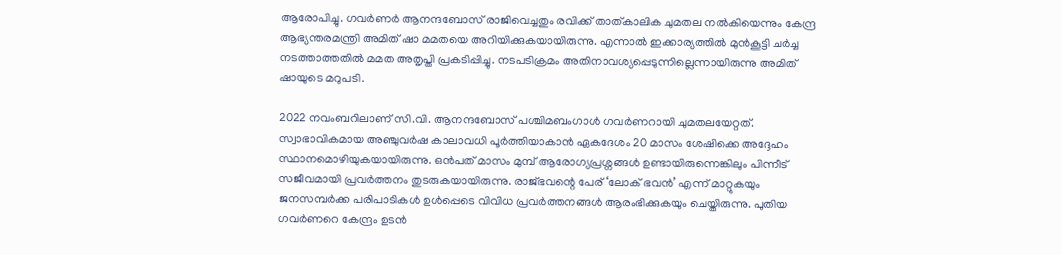ആരോപിച്ചു. ഗവർണർ ആനന്ദബോസ് രാജിവെച്ചതും രവിക്ക് താത്കാലിക ചുമതല നൽകിയെന്നും കേന്ദ്ര ആഭ്യന്തരമന്ത്രി അമിത് ഷാ മമതയെ അറിയിക്കുകയായിരുന്നു. എന്നാൽ ഇക്കാര്യത്തിൽ മുൻകൂട്ടി ചർച്ച നടത്താത്തതിൽ മമത അതൃപ്തി പ്രകടിപ്പിച്ചു. നടപടിക്രമം അതിനാവശ്യപ്പെടുന്നില്ലെന്നായിരുന്നു അമിത് ഷായുടെ മറുപടി.

2022 നവംബറിലാണ് സി.വി. ആനന്ദബോസ് പശ്ചിമബംഗാൾ ഗവർണറായി ചുമതലയേറ്റത്. സ്വാഭാവികമായ അഞ്ചുവർഷ കാലാവധി പൂർത്തിയാകാൻ ഏകദേശം 20 മാസം ശേഷിക്കെ അദ്ദേഹം സ്ഥാനമൊഴിയുകയായിരുന്നു. ഒൻപത് മാസം മുമ്പ് ആരോഗ്യപ്രശ്നങ്ങൾ ഉണ്ടായിരുന്നെങ്കിലും പിന്നീട് സജീവമായി പ്രവർത്തനം തുടരുകയായിരുന്നു. രാജ്ഭവന്റെ പേര് ‘ലോക് ഭവൻ’ എന്ന് മാറ്റുകയും ജനസമ്പർക്ക പരിപാടികൾ ഉൾപ്പെടെ വിവിധ പ്രവർത്തനങ്ങൾ ആരംഭിക്കുകയും ചെയ്തിരുന്നു. പുതിയ ഗവർണറെ കേന്ദ്രം ഉടൻ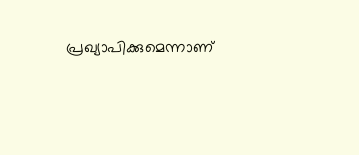പ്രഖ്യാപിക്കുമെന്നാണ്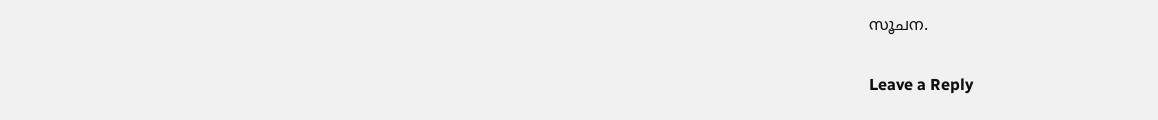സൂചന.

Leave a Reply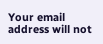Your email address will not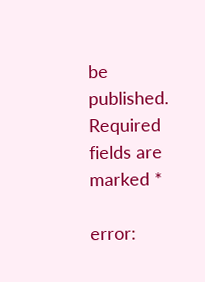be published. Required fields are marked *

error: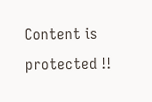Content is protected !!